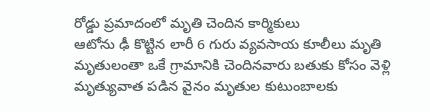రోడ్డు ప్రమాదంలో మృతి చెందిన కార్మికులు
ఆటోను ఢీ కొట్టిన లారీ 6 గురు వ్యవసాయ కూలీలు మృతి మృతులంతా ఒకే గ్రామానికి చెందినవారు బతుకు కోసం వెళ్లి మృత్యువాత పడిన వైనం మృతుల కుటుంబాలకు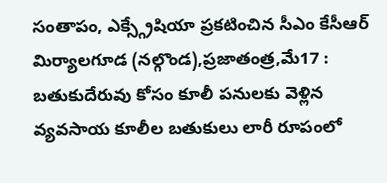సంతాపం, ఎక్స్గ్రేషియా ప్రకటించిన సీఎం కేసీఆర్ మిర్యాలగూడ (నల్గొండ),ప్రజాతంత్ర,మే17 : బతుకుదేరువు కోసం కూలీ పనులకు వెళ్లిన వ్యవసాయ కూలీల బతుకులు లారీ రూపంలో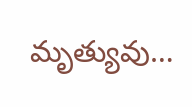మృత్యువు…